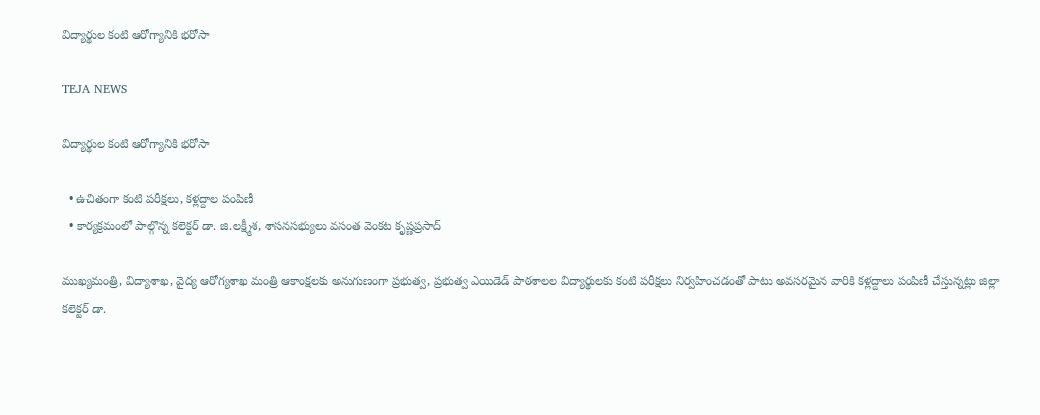విద్యార్థుల కంటి ఆరోగ్యానికి భ‌రోసా

TEJA NEWS

విద్యార్థుల కంటి ఆరోగ్యానికి భ‌రోసా

  • ఉచితంగా కంటి ప‌రీక్ష‌లు, క‌ళ్ల‌ద్దాల పంపిణీ
  • కార్య‌క్ర‌మంలో పాల్గొన్న క‌లెక్ట‌ర్ డా. జి.ల‌క్ష్మీశ‌, శాస‌న‌స‌భ్యులు వ‌సంత వెంక‌ట కృష్ణ‌ప్ర‌సాద్‌

ముఖ్య‌మంత్రి, విద్యాశాఖ‌, వైద్య ఆరోగ్య‌శాఖ మంత్రి ఆకాంక్ష‌ల‌కు అనుగుణంగా ప్ర‌భుత్వ‌, ప్ర‌భుత్వ ఎయిడెడ్ పాఠ‌శాల‌ల విద్యార్థుల‌కు కంటి ప‌రీక్ష‌లు నిర్వ‌హించ‌డంతో పాటు అవ‌స‌ర‌మైన వారికి క‌ళ్ల‌ద్దాలు పంపిణీ చేస్తున్న‌ట్లు జిల్లా క‌లెక్ట‌ర్ డా.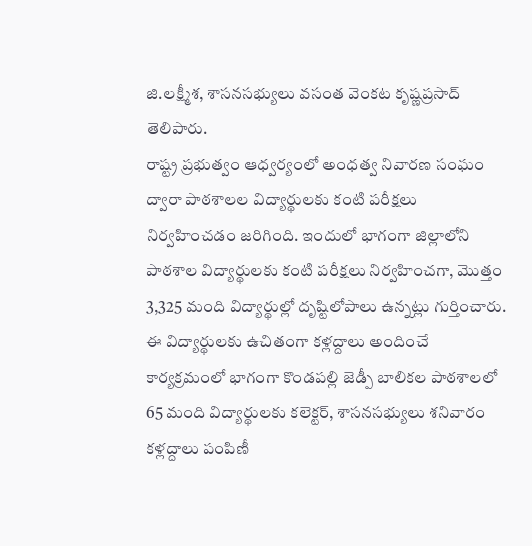జి.ల‌క్ష్మీశ‌, శాస‌న‌స‌భ్యులు వ‌సంత వెంక‌ట కృష్ణ‌ప్ర‌సాద్ తెలిపారు.
రాష్ట్ర ప్రభుత్వం ఆధ్వర్యంలో అంధత్వ నివారణ సంఘం ద్వారా పాఠశాలల విద్యార్థులకు కంటి పరీక్షలు నిర్వ‌హించ‌డం జ‌రిగింది. ఇందులో భాగంగా జిల్లాలోని పాఠశాల విద్యార్థులకు కంటి పరీక్షలు నిర్వహించగా, మొత్తం 3,325 మంది విద్యార్థుల్లో దృష్టిలోపాలు ఉన్న‌ట్లు గుర్తించారు. ఈ విద్యార్థులకు ఉచితంగా కళ్లద్దాలు అందించే కార్యక్రమంలో భాగంగా కొండపల్లి జెడ్పీ బాలికల పాఠశాలలో 65 మంది విద్యార్థులకు క‌లెక్ట‌ర్, శాస‌న‌స‌భ్యులు శ‌నివారం క‌ళ్ల‌ద్దాలు పంపిణీ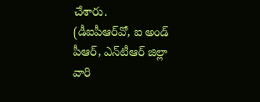చేశారు.
(డీఐపీఆర్‌వో, ఐ అండ్ పీఆర్‌, ఎన్‌టీఆర్ జిల్లా వారి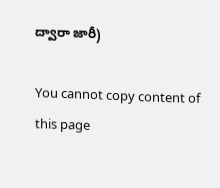ద్వారా జారీ)

You cannot copy content of this page